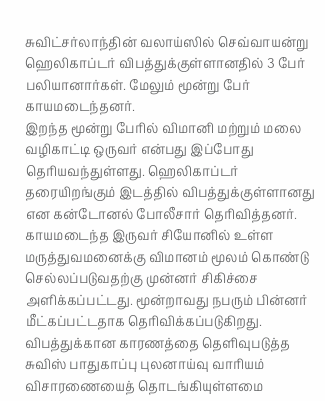சுவிட்சர்லாந்தின் வலாய்ஸில் செவ்வாயன்று ஹெலிகாப்டர் விபத்துக்குள்ளானதில் 3 பேர் பலியானார்கள். மேலும் மூன்று பேர் காயமடைந்தனர்.
இறந்த மூன்று பேரில் விமானி மற்றும் மலை வழிகாட்டி ஒருவர் என்பது இப்போது தெரியவந்துள்ளது. ஹெலிகாப்டர் தரையிறங்கும் இடத்தில் விபத்துக்குள்ளானது என கன்டோனல் போலீசார் தெரிவித்தனர்.
காயமடைந்த இருவர் சியோனில் உள்ள மருத்துவமனைக்கு விமானம் மூலம் கொண்டு செல்லப்படுவதற்கு முன்னர் சிகிச்சை அளிக்கப்பட்டது. மூன்றாவது நபரும் பின்னர் மீட்கப்பட்டதாக தெரிவிக்கப்படுகிறது.
விபத்துக்கான காரணத்தை தெளிவுபடுத்த சுவிஸ் பாதுகாப்பு புலனாய்வு வாரியம் விசாரணையைத் தொடங்கியுள்ளமை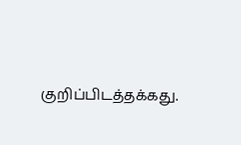குறிப்பிடத்தக்கது.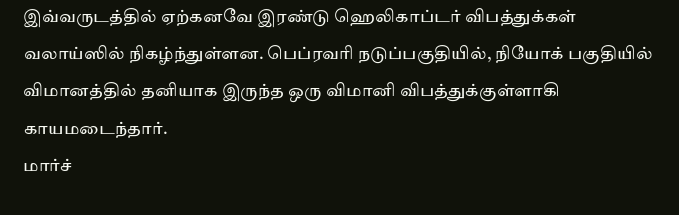இவ்வருடத்தில் ஏற்கனவே இரண்டு ஹெலிகாப்டர் விபத்துக்கள் வலாய்ஸில் நிகழ்ந்துள்ளன. பெப்ரவரி நடுப்பகுதியில், நியோக் பகுதியில் விமானத்தில் தனியாக இருந்த ஒரு விமானி விபத்துக்குள்ளாகி காயமடைந்தார்.
மார்ச்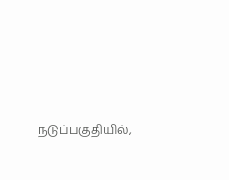நடுப்பகுதியில்,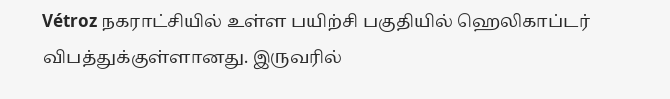Vétroz நகராட்சியில் உள்ள பயிற்சி பகுதியில் ஹெலிகாப்டர் விபத்துக்குள்ளானது. இருவரில்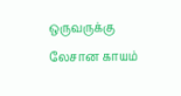ஒருவருக்கு லேசான காயம்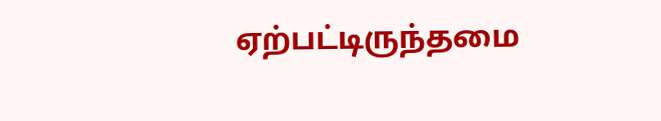ஏற்பட்டிருந்தமை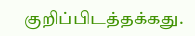குறிப்பிடத்தக்கது.